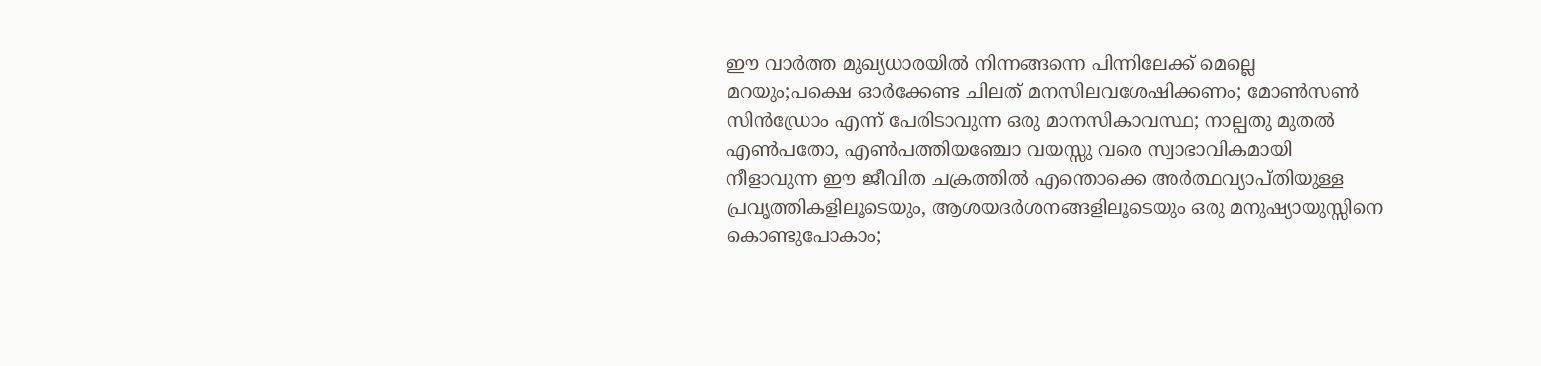ഈ വാർത്ത മുഖ്യധാരയിൽ നിന്നങ്ങന്നെ പിന്നിലേക്ക് മെല്ലെ മറയും;പക്ഷെ ഓർക്കേണ്ട ചിലത് മനസിലവശേഷിക്കണം; മോൺസൺ സിൻഡ്രോം എന്ന് പേരിടാവുന്ന ഒരു മാനസികാവസ്ഥ; നാല്പതു മുതൽ എൺപതോ, എൺപത്തിയഞ്ചോ വയസ്സു വരെ സ്വാഭാവികമായി നീളാവുന്ന ഈ ജീവിത ചക്രത്തിൽ എന്തൊക്കെ അർത്ഥവ്യാപ്തിയുള്ള പ്രവൃത്തികളിലൂടെയും, ആശയദർശനങ്ങളിലൂടെയും ഒരു മനുഷ്യായുസ്സിനെ കൊണ്ടുപോകാം;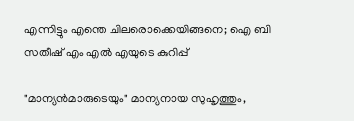എന്നിട്ടും എന്തെ ചിലരൊക്കെയിങ്ങനെ; ഐ ബി സതീഷ് എം എൽ എയുടെ കുറിപ്പ്

"മാന്യൻമാരുടെയും" മാന്യനായ സുഹൃത്തും,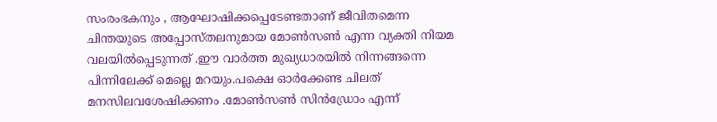സംരംഭകനും , ആഘോഷിക്കപ്പെടേണ്ടതാണ് ജീവിതമെന്ന ചിന്തയുടെ അപ്പോസ്തലനുമായ മോൺസൺ എന്ന വ്യക്തി നിയമ വലയിൽപ്പെടുന്നത് .ഈ വാർത്ത മുഖ്യധാരയിൽ നിന്നങ്ങന്നെ പിന്നിലേക്ക് മെല്ലെ മറയും.പക്ഷെ ഓർക്കേണ്ട ചിലത് മനസിലവശേഷിക്കണം .മോൺസൺ സിൻഡ്രോം എന്ന്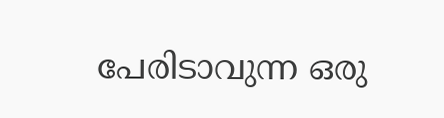പേരിടാവുന്ന ഒരു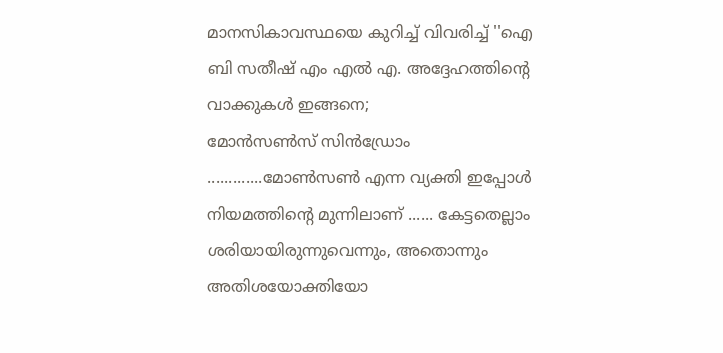മാനസികാവസ്ഥയെ കുറിച്ച് വിവരിച്ച് ''ഐ ബി സതീഷ് എം എൽ എ. അദ്ദേഹത്തിന്റെ വാക്കുകൾ ഇങ്ങനെ;
മോൻസൺസ് സിൻഡ്രോം .............മോൺസൺ എന്ന വ്യക്തി ഇപ്പോൾ നിയമത്തിന്റെ മുന്നിലാണ് ...... കേട്ടതെല്ലാം ശരിയായിരുന്നുവെന്നും, അതൊന്നും അതിശയോക്തിയോ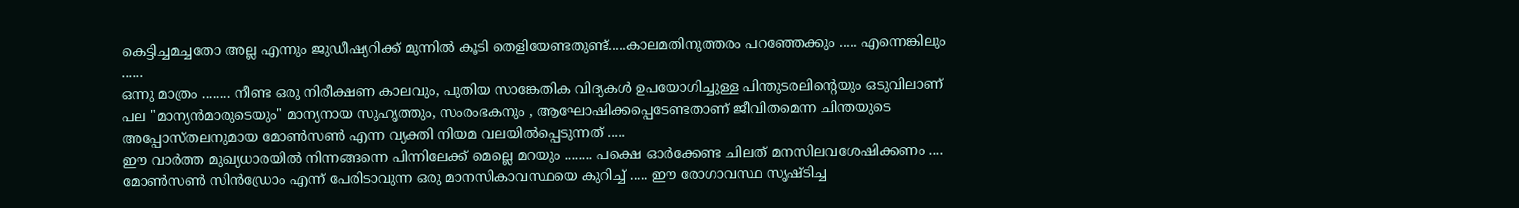കെട്ടിച്ചമച്ചതോ അല്ല എന്നും ജുഡീഷ്യറിക്ക് മുന്നിൽ കൂടി തെളിയേണ്ടതുണ്ട്.....കാലമതിനുത്തരം പറഞ്ഞേക്കും ..... എന്നെങ്കിലും ......
ഒന്നു മാത്രം ........ നീണ്ട ഒരു നിരീക്ഷണ കാലവും, പുതിയ സാങ്കേതിക വിദ്യകൾ ഉപയോഗിച്ചുള്ള പിന്തുടരലിന്റെയും ഒടുവിലാണ് പല "മാന്യൻമാരുടെയും" മാന്യനായ സുഹൃത്തും, സംരംഭകനും , ആഘോഷിക്കപ്പെടേണ്ടതാണ് ജീവിതമെന്ന ചിന്തയുടെ അപ്പോസ്തലനുമായ മോൺസൺ എന്ന വ്യക്തി നിയമ വലയിൽപ്പെടുന്നത് .....
ഈ വാർത്ത മുഖ്യധാരയിൽ നിന്നങ്ങന്നെ പിന്നിലേക്ക് മെല്ലെ മറയും ........ പക്ഷെ ഓർക്കേണ്ട ചിലത് മനസിലവശേഷിക്കണം .... മോൺസൺ സിൻഡ്രോം എന്ന് പേരിടാവുന്ന ഒരു മാനസികാവസ്ഥയെ കുറിച്ച് ..... ഈ രോഗാവസ്ഥ സൃഷ്ടിച്ച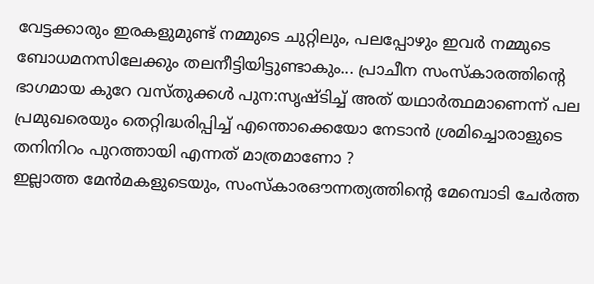വേട്ടക്കാരും ഇരകളുമുണ്ട് നമ്മുടെ ചുറ്റിലും, പലപ്പോഴും ഇവർ നമ്മുടെ ബോധമനസിലേക്കും തലനീട്ടിയിട്ടുണ്ടാകും... പ്രാചീന സംസ്കാരത്തിന്റെ ഭാഗമായ കുറേ വസ്തുക്കൾ പുന:സൃഷ്ടിച്ച് അത് യഥാർത്ഥമാണെന്ന് പല പ്രമുഖരെയും തെറ്റിദ്ധരിപ്പിച്ച് എന്തൊക്കെയോ നേടാൻ ശ്രമിച്ചൊരാളുടെ തനിനിറം പുറത്തായി എന്നത് മാത്രമാണോ ?
ഇല്ലാത്ത മേൻമകളുടെയും, സംസ്കാരഔന്നത്യത്തിന്റെ മേമ്പൊടി ചേർത്ത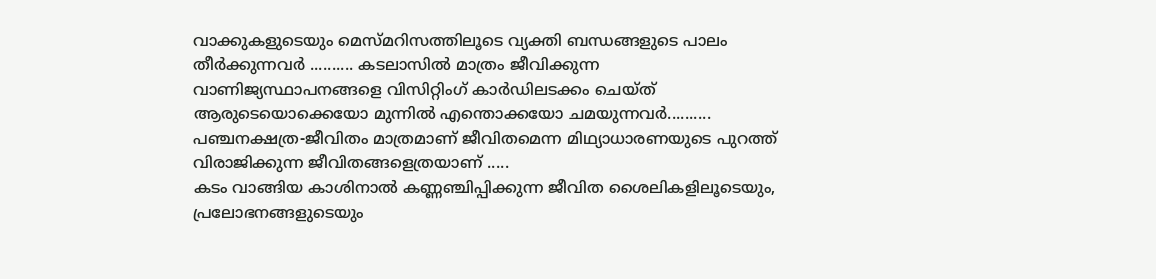വാക്കുകളുടെയും മെസ്മറിസത്തിലൂടെ വ്യക്തി ബന്ധങ്ങളുടെ പാലം തീർക്കുന്നവർ .......... കടലാസിൽ മാത്രം ജീവിക്കുന്ന വാണിജ്യസ്ഥാപനങ്ങളെ വിസിറ്റിംഗ് കാർഡിലടക്കം ചെയ്ത് ആരുടെയൊക്കെയോ മുന്നിൽ എന്തൊക്കയോ ചമയുന്നവർ.......... പഞ്ചനക്ഷത്ര-ജീവിതം മാത്രമാണ് ജീവിതമെന്ന മിഥ്യാധാരണയുടെ പുറത്ത് വിരാജിക്കുന്ന ജീവിതങ്ങളെത്രയാണ് .....
കടം വാങ്ങിയ കാശിനാൽ കണ്ണഞ്ചിപ്പിക്കുന്ന ജീവിത ശൈലികളിലൂടെയും, പ്രലോഭനങ്ങളുടെയും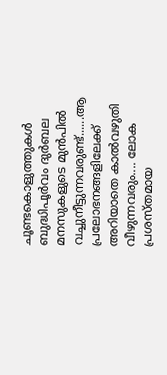ചൂണ്ടകൊളുത്തുകൾ ബുദ്ധിപൂർവം ദുർബല മനസുകളുടെ മുൻപിൽ വച്ചുനീട്ടുന്നവരുണ്ട്......ആ പ്രലോഭനങ്ങളിലേക്ക് അറിയാതെ കാൽവഴുതി വീഴുന്നവരും.... ലോക പ്രശസ്തമായ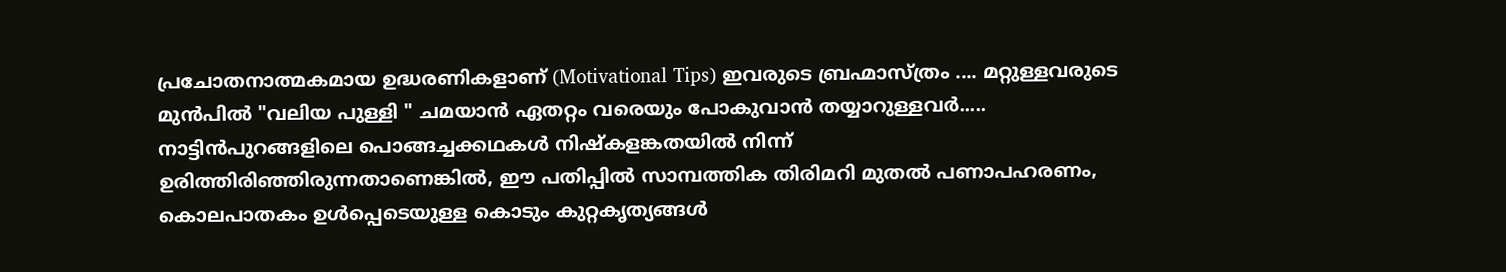പ്രചോതനാത്മകമായ ഉദ്ധരണികളാണ് (Motivational Tips) ഇവരുടെ ബ്രഹ്മാസ്ത്രം .... മറ്റുള്ളവരുടെ മുൻപിൽ "വലിയ പുള്ളി " ചമയാൻ ഏതറ്റം വരെയും പോകുവാൻ തയ്യാറുള്ളവർ.....
നാട്ടിൻപുറങ്ങളിലെ പൊങ്ങച്ചക്കഥകൾ നിഷ്കളങ്കതയിൽ നിന്ന് ഉരിത്തിരിഞ്ഞിരുന്നതാണെങ്കിൽ, ഈ പതിപ്പിൽ സാമ്പത്തിക തിരിമറി മുതൽ പണാപഹരണം, കൊലപാതകം ഉൾപ്പെടെയുള്ള കൊടും കുറ്റകൃത്യങ്ങൾ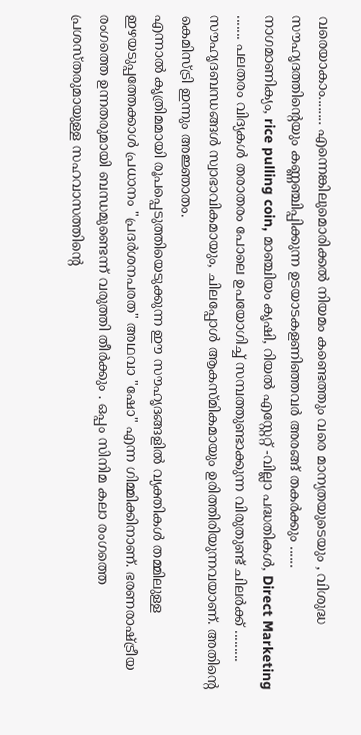വരെയാകാം........ എന്നെങ്കിലുമൊരിക്കൽ നിയമം കണ്ടെത്തും വരെ മാന്യതയുടെയും , വിശുദ്ധ സൗഹൃദത്തിന്റെയും കണ്ണഞ്ചിപ്പിക്കുന്ന ഉടയാടകളണിഞ്ഞവർ അരങ്ങ് തകർക്കും ......
നാഗമാണിക്യം, rice pulling coin, മാഞ്ചിയം കൃഷി, റിയൽ എസ്റ്റേറ്റ് -വില്ലാ പദ്ധതികൾ, Direct Marketing ....... പലതരം വിദ്യകൾ തരാതരം പോലെ ഉപയോഗിച്ച് സമ്പത്തുണ്ടാക്കുന്ന വിരുതുണ്ട് ചിലർക്ക് ......... സൗഹൃദബന്ധങ്ങൾ സ്വാഭാവികമായും, ചിലപ്പോൾ ആകസ്മികമായും ഉരിത്തിരിയുന്നവയാണ്. അതിന്റെ കെമിസ്ട്രി ഇന്നും അജ്ഞാതം.
എന്നാൽ കൃത്രിമമായി രൂപപ്പെടുത്തിയെടുക്കുന്ന ഈ സൗഹൃദങ്ങളിൽ വ്യക്തികൾ തമ്മിലുള്ള ഇഴയടുപ്പത്തേക്കാൾ പ്രധാനം "പ്രദർശനപരത" അഥവാ "ഷോ" എന്ന ഗിമ്മിക്കിനാണ്. ഭരണരാഷ്ട്രീയ രംഗത്തെ ഉന്നതരുമായി ബന്ധമുണ്ടെന്ന് വരുത്തി തീർക്കും . ഒപ്പം സിനിമ കലാ രംഗത്തെ പ്രശസ്തരുമായുള്ള സഹവാസത്തിന്റെ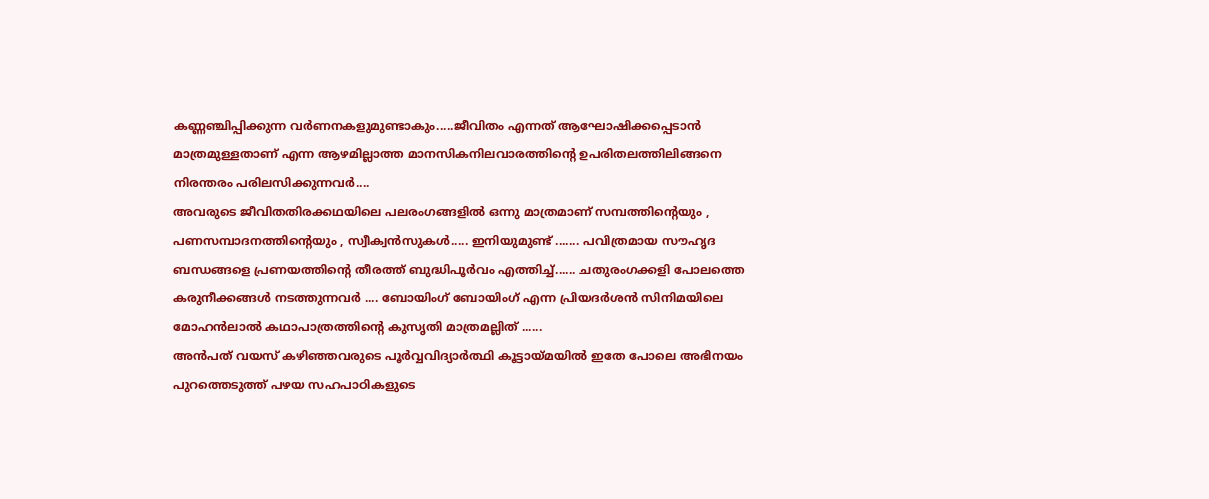കണ്ണഞ്ചിപ്പിക്കുന്ന വർണനകളുമുണ്ടാകും.....ജീവിതം എന്നത് ആഘോഷിക്കപ്പെടാൻ മാത്രമുള്ളതാണ് എന്ന ആഴമില്ലാത്ത മാനസികനിലവാരത്തിന്റെ ഉപരിതലത്തിലിങ്ങനെ നിരന്തരം പരിലസിക്കുന്നവർ....
അവരുടെ ജീവിതതിരക്കഥയിലെ പലരംഗങ്ങളിൽ ഒന്നു മാത്രമാണ് സമ്പത്തിന്റെയും , പണസമ്പാദനത്തിന്റെയും , സ്വീക്വൻസുകൾ..... ഇനിയുമുണ്ട് ....... പവിത്രമായ സൗഹൃദ ബന്ധങ്ങളെ പ്രണയത്തിന്റെ തീരത്ത് ബുദ്ധിപൂർവം എത്തിച്ച്...... ചതുരംഗക്കളി പോലത്തെ കരുനീക്കങ്ങൾ നടത്തുന്നവർ .... ബോയിംഗ് ബോയിംഗ് എന്ന പ്രിയദർശൻ സിനിമയിലെ മോഹൻലാൽ കഥാപാത്രത്തിന്റെ കുസൃതി മാത്രമല്ലിത് ......
അൻപത് വയസ് കഴിഞ്ഞവരുടെ പൂർവ്വവിദ്യാർത്ഥി കൂട്ടായ്മയിൽ ഇതേ പോലെ അഭിനയം പുറത്തെടുത്ത് പഴയ സഹപാഠികളുടെ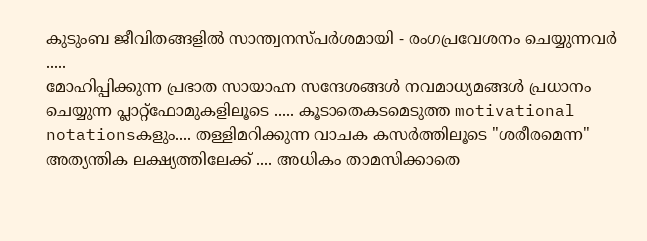കുടുംബ ജീവിതങ്ങളിൽ സാന്ത്വനസ്പർശമായി - രംഗപ്രവേശനം ചെയ്യുന്നവർ .....
മോഹിപ്പിക്കുന്ന പ്രഭാത സായാഹ്ന സന്ദേശങ്ങൾ നവമാധ്യമങ്ങൾ പ്രധാനം ചെയ്യുന്ന പ്ലാറ്റ്ഫോമുകളിലൂടെ ..... കൂടാതെകടമെടുത്ത motivational notationsകളും.... തള്ളിമറിക്കുന്ന വാചക കസർത്തിലൂടെ "ശരീരമെന്ന" അത്യന്തിക ലക്ഷ്യത്തിലേക്ക് .... അധികം താമസിക്കാതെ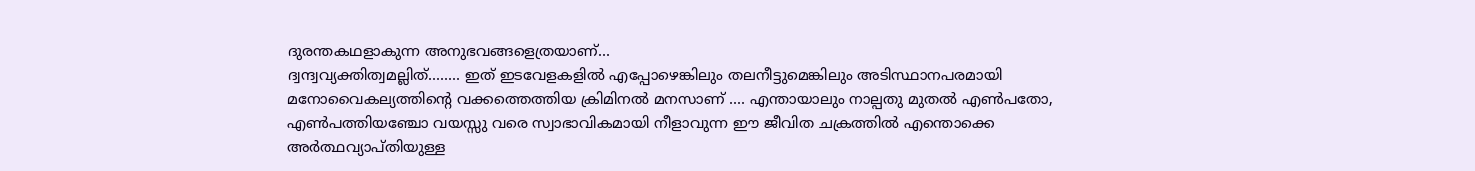ദുരന്തകഥളാകുന്ന അനുഭവങ്ങളെത്രയാണ്...
ദ്വന്ദ്വവ്യക്തിത്വമല്ലിത്........ ഇത് ഇടവേളകളിൽ എപ്പോഴെങ്കിലും തലനീട്ടുമെങ്കിലും അടിസ്ഥാനപരമായി മനോവൈകല്യത്തിന്റെ വക്കത്തെത്തിയ ക്രിമിനൽ മനസാണ് .... എന്തായാലും നാല്പതു മുതൽ എൺപതോ, എൺപത്തിയഞ്ചോ വയസ്സു വരെ സ്വാഭാവികമായി നീളാവുന്ന ഈ ജീവിത ചക്രത്തിൽ എന്തൊക്കെ അർത്ഥവ്യാപ്തിയുള്ള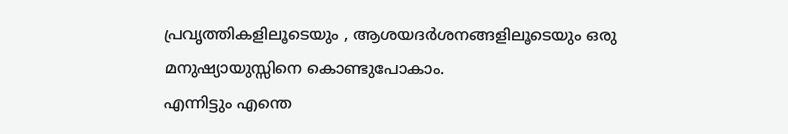പ്രവൃത്തികളിലൂടെയും , ആശയദർശനങ്ങളിലൂടെയും ഒരു മനുഷ്യായുസ്സിനെ കൊണ്ടുപോകാം.
എന്നിട്ടും എന്തെ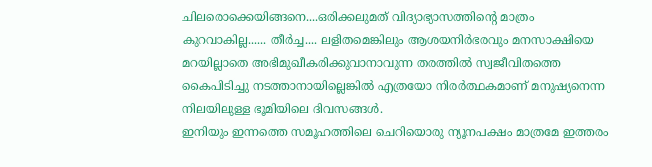ചിലരൊക്കെയിങ്ങനെ....ഒരിക്കലുമത് വിദ്യാഭ്യാസത്തിന്റെ മാത്രം കുറവാകില്ല...... തീർച്ച.... ലളിതമെങ്കിലും ആശയനിർഭരവും മനസാക്ഷിയെ മറയില്ലാതെ അഭിമുഖീകരിക്കുവാനാവുന്ന തരത്തിൽ സ്വജീവിതത്തെ കൈപിടിച്ചു നടത്താനായില്ലെങ്കിൽ എത്രയോ നിരർത്ഥകമാണ് മനുഷ്യനെന്ന നിലയിലുള്ള ഭൂമിയിലെ ദിവസങ്ങൾ.
ഇനിയും ഇന്നത്തെ സമൂഹത്തിലെ ചെറിയൊരു ന്യൂനപക്ഷം മാത്രമേ ഇത്തരം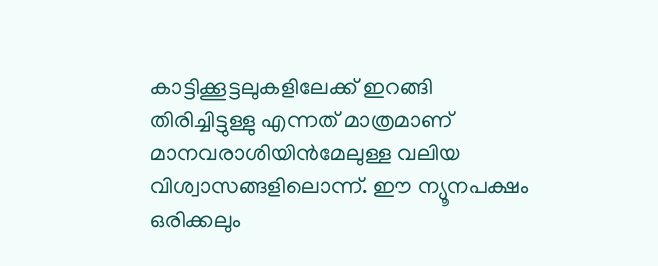കാട്ടിക്കൂട്ടലുകളിലേക്ക് ഇറങ്ങി തിരിച്ചിട്ടുള്ളു എന്നത് മാത്രമാണ് മാനവരാശിയിൻമേലുള്ള വലിയ വിശ്വാസങ്ങളിലൊന്ന്. ഈ ന്യൂനപക്ഷം ഒരിക്കലും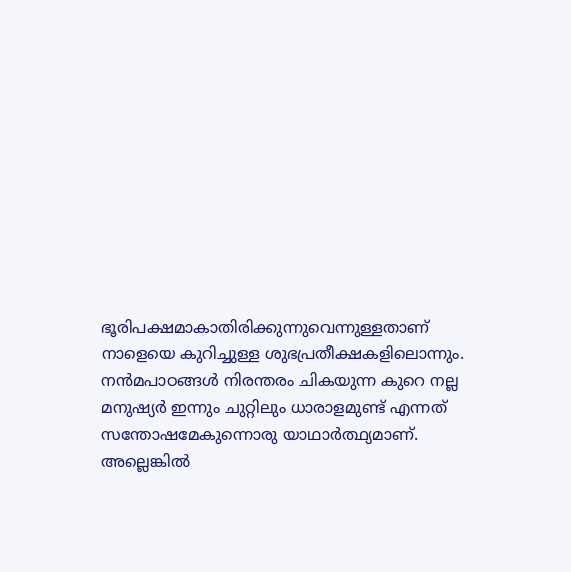ഭൂരിപക്ഷമാകാതിരിക്കുന്നുവെന്നുള്ളതാണ് നാളെയെ കുറിച്ചുള്ള ശുഭപ്രതീക്ഷകളിലൊന്നും.
നൻമപാഠങ്ങൾ നിരന്തരം ചികയുന്ന കുറെ നല്ല മനുഷ്യർ ഇന്നും ചുറ്റിലും ധാരാളമുണ്ട് എന്നത് സന്തോഷമേകുന്നൊരു യാഥാർത്ഥ്യമാണ്. അല്ലെങ്കിൽ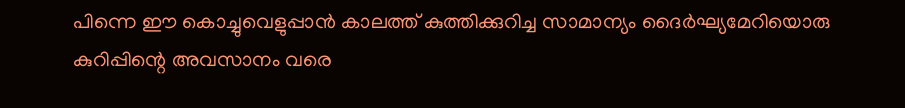പിന്നെ ഈ കൊച്ചുവെളുപ്പാൻ കാലത്ത് കുത്തിക്കുറിച്ച സാമാന്യം ദൈർഘ്യമേറിയൊരു കുറിപ്പിന്റെ അവസാനം വരെ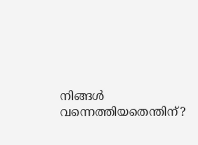നിങ്ങൾ വന്നെത്തിയതെന്തിന്?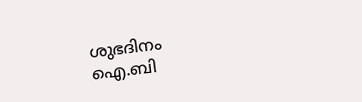ശുഭദിനം
ഐ.ബി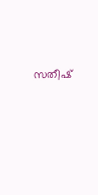സതീഷ്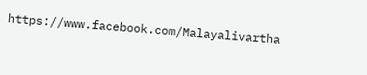https://www.facebook.com/Malayalivartha